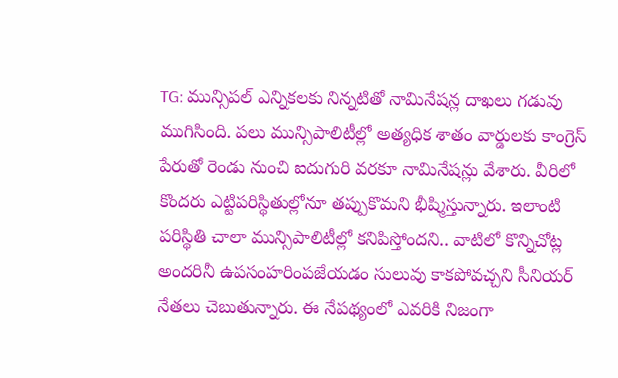TG: మున్సిపల్ ఎన్నికలకు నిన్నటితో నామినేషన్ల దాఖలు గడువు ముగిసింది. పలు మున్సిపాలిటీల్లో అత్యధిక శాతం వార్డులకు కాంగ్రెస్ పేరుతో రెండు నుంచి ఐదుగురి వరకూ నామినేషన్లు వేశారు. వీరిలో కొందరు ఎట్టిపరిస్థితుల్లోనూ తప్పుకొమని భీష్మిస్తున్నారు. ఇలాంటి పరిస్థితి చాలా మున్సిపాలిటీల్లో కనిపిస్తోందని.. వాటిలో కొన్నిచోట్ల అందరినీ ఉపసంహరింపజేయడం సులువు కాకపోవచ్చని సీనియర్ నేతలు చెబుతున్నారు. ఈ నేపథ్యంలో ఎవరికి నిజంగా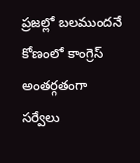ప్రజల్లో బలముందనే కోణంలో కాంగ్రెస్ అంతర్గతంగా సర్వేలు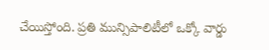చేయిస్తోంది. ప్రతి మున్సిపాలిటీలో ఒక్కో వార్డు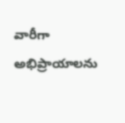వారీగా అభిప్రాయాలను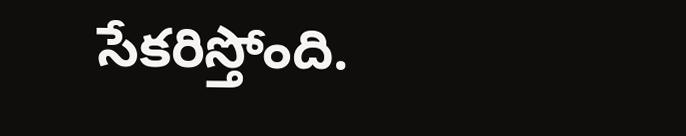సేకరిస్తోంది.